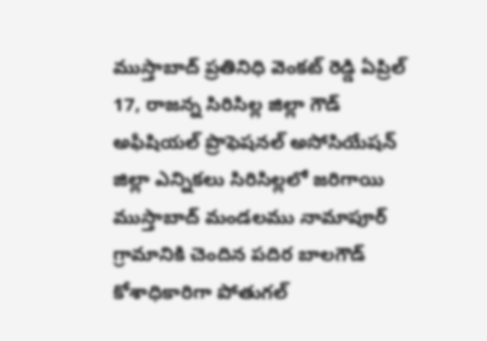ముస్తాబాద్ ప్రతినిధి వెంకట్ రెడ్డి ఏప్రిల్ 17, రాజన్న సిరిసిల్ల జిల్లా గౌడ్ అఫీషియల్ ప్రొఫెషనల్ అసోసియేషన్ జిల్లా ఎన్నికలు సిరిసిల్లలో జరిగాయి ముస్తాబాద్ మండలము నామాపూర్ గ్రామానికి చెందిన పదిర బాలగౌడ్ కోశాధికారిగా పోతుగల్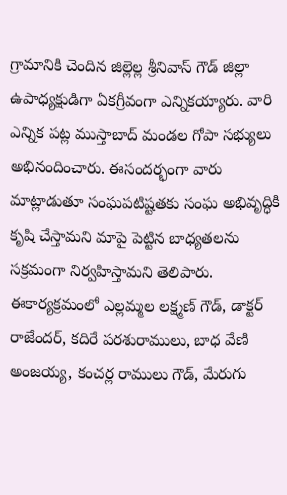గ్రామానికి చెందిన జిల్లెల్ల శ్రీనివాస్ గౌడ్ జిల్లా ఉపాధ్యక్షుడిగా ఏకగ్రీవంగా ఎన్నికయ్యారు. వారి ఎన్నిక పట్ల ముస్తాబాద్ మండల గోపా సభ్యులు అభినందించారు. ఈసందర్భంగా వారు మాట్లాడుతూ సంఘపటిష్టతకు సంఘ అభివృద్ధికి కృషి చేస్తామని మాపై పెట్టిన బాధ్యతలను సక్రమంగా నిర్వహిస్తామని తెలిపారు. ఈకార్యక్రమంలో ఎల్లమ్మల లక్ష్మణ్ గౌడ్, డాక్టర్ రాజేందర్, కదిరే పరశురాములు, బాధ వేణి అంజయ్య, కంచర్ల రాములు గౌడ్, మేరుగు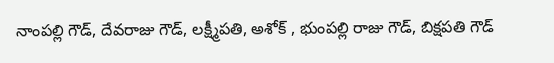నాంపల్లి గౌడ్, దేవరాజు గౌడ్, లక్ష్మీపతి, అశోక్ , భుంపల్లి రాజు గౌడ్, బిక్షపతి గౌడ్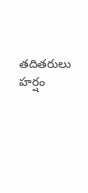తదితరులు హర్షం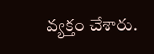వ్యక్తం చేశారు.